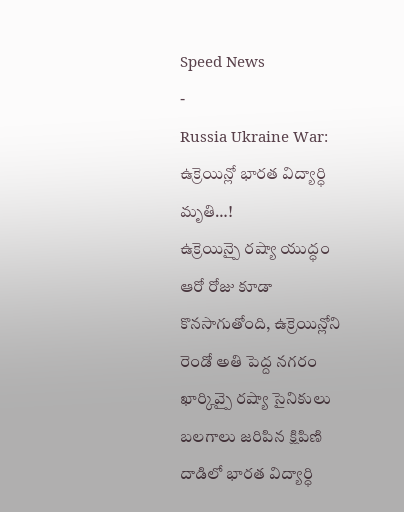Speed News
-
Russia Ukraine War: ఉక్రెయిన్లో భారత విద్యార్ధి మృతి…!
ఉక్రెయిన్పై రష్యా యుద్ధం ఆరో రోజు కూడా కొనసాగుతోంది, ఉక్రెయిన్లోని రెండో అతి పెద్ద నగరం ఖార్కివ్పై రష్యా సైనికులు బలగాలు జరిపిన క్షిపిణి దాడిలో భారత విద్యార్ధి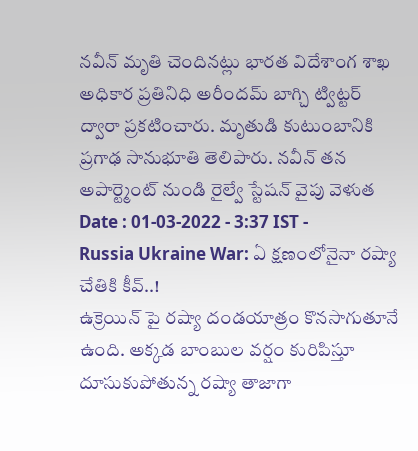నవీన్ మృతి చెందినట్లు భారత విదేశాంగ శాఖ అధికార ప్రతినిధి అరీందమ్ బాగ్చి ట్విట్టర్ ద్వారా ప్రకటించారు. మృతుడి కుటుంబానికి ప్రగాఢ సానుభూతి తెలిపారు. నవీన్ తన అపార్ట్మెంట్ నుండి రైల్వే స్టేషన్ వైపు వెళుత
Date : 01-03-2022 - 3:37 IST -
Russia Ukraine War: ఏ క్షణంలోనైనా రష్యా చేతికి కీవ్..!
ఉక్రెయిన్ పై రష్యా దండయాత్రం కొనసాగుతూనే ఉంది. అక్కడ బాంబుల వర్షం కురిపిస్తూ దూసుకుపోతున్న రష్యా తాజాగా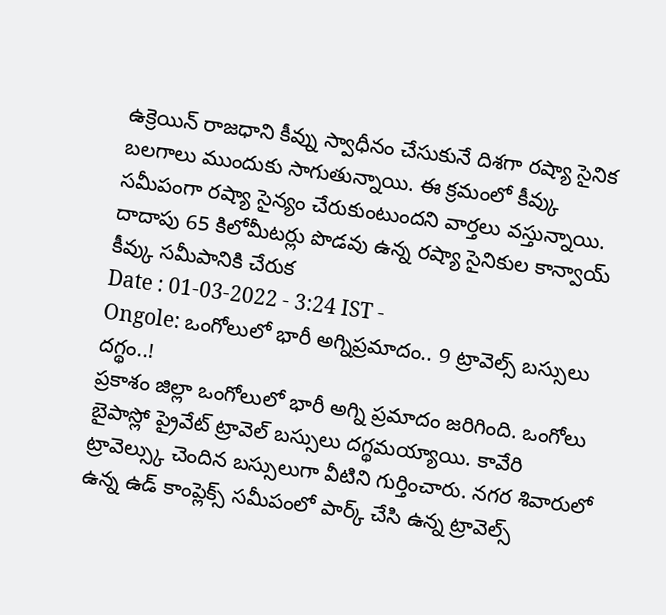ఉక్రెయిన్ రాజధాని కీవ్ను స్వాధీనం చేసుకునే దిశగా రష్యా సైనిక బలగాలు ముందుకు సాగుతున్నాయి. ఈ క్రమంలో కీవ్కు సమీపంగా రష్యా సైన్యం చేరుకుంటుందని వార్తలు వస్తున్నాయి. దాదాపు 65 కిలోమీటర్లు పొడవు ఉన్న రష్యా సైనికుల కాన్వాయ్ కీవ్కు సమీపానికి చేరుక
Date : 01-03-2022 - 3:24 IST -
Ongole: ఒంగోలులో భారీ అగ్నిప్రమాదం.. 9 ట్రావెల్స్ బస్సులు దగ్థం..!
ప్రకాశం జిల్లా ఒంగోలులో భారీ అగ్ని ప్రమాదం జరిగింది. ఒంగోలు బైపాస్లో ప్రైవేట్ ట్రావెల్ బస్సులు దగ్థమయ్యాయి. కావేరి ట్రావెల్స్కు చెందిన బస్సులుగా వీటిని గుర్తించారు. నగర శివారులో ఉన్న ఉడ్ కాంప్లెక్స్ సమీపంలో పార్క్ చేసి ఉన్న ట్రావెల్స్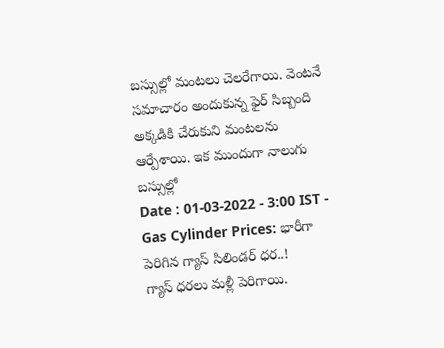బస్సుల్లో మంటలు చెలరేగాయి. వెంటనే సమాచారం అందుకున్న ఫైర్ సిబ్బంది అక్కడికి చేరుకుని మంటలను ఆర్పేశాయి. ఇక ముందుగా నాలుగు బస్సుల్లో
Date : 01-03-2022 - 3:00 IST -
Gas Cylinder Prices: భారీగా పెరిగిన గ్యాస్ సిలిండర్ ధర..!
గ్యాస్ ధరలు మళ్లీ పెరిగాయి.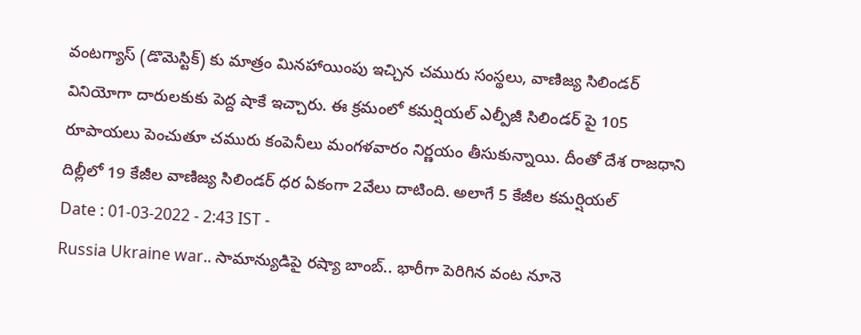వంటగ్యాస్ (డొమెస్టిక్) కు మాత్రం మినహాయింపు ఇచ్చిన చమురు సంస్థలు, వాణిజ్య సిలిండర్ వినియోగా దారులకుకు పెద్ద షాకే ఇచ్చారు. ఈ క్రమంలో కమర్షియల్ ఎల్పీజీ సిలిండర్ పై 105 రూపాయలు పెంచుతూ చమురు కంపెనీలు మంగళవారం నిర్ణయం తీసుకున్నాయి. దీంతో దేశ రాజధాని దిల్లీలో 19 కేజీల వాణిజ్య సిలిండర్ ధర ఏకంగా 2వేలు దాటింది. అలాగే 5 కేజీల కమర్షియల్
Date : 01-03-2022 - 2:43 IST -
Russia Ukraine war.. సామాన్యుడిపై రష్యా బాంబ్.. భారీగా పెరిగిన వంట నూనె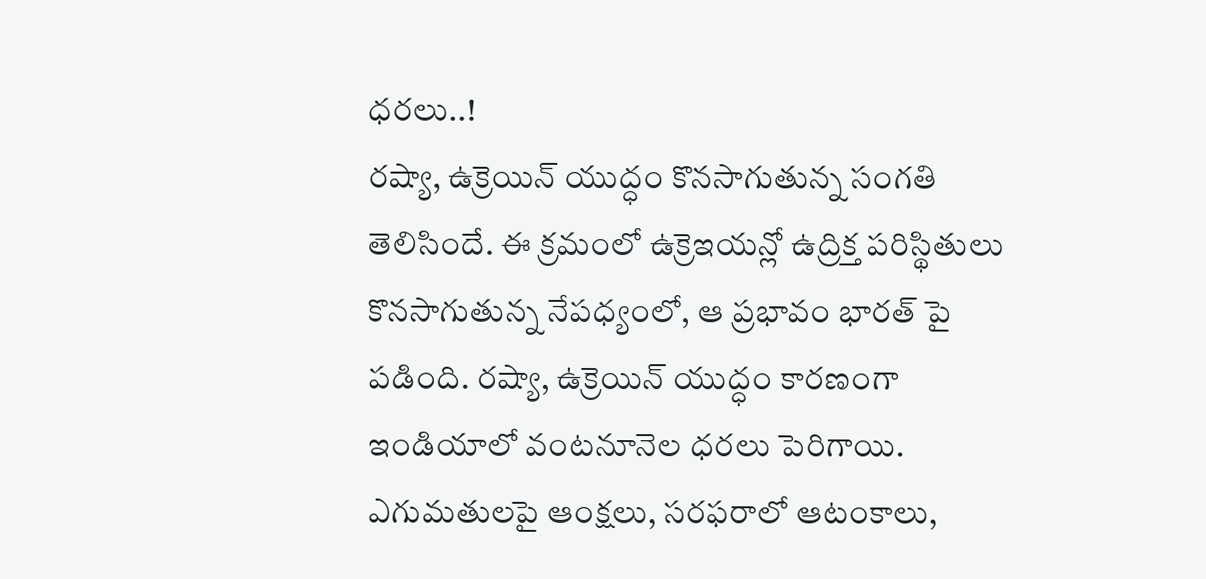ధరలు..!
రష్యా, ఉక్రెయిన్ యుద్ధం కొనసాగుతున్న సంగతి తెలిసిందే. ఈ క్రమంలో ఉక్రెఇయన్లో ఉద్రిక్త పరిస్థితులు కొనసాగుతున్న నేపధ్యంలో, ఆ ప్రభావం భారత్ పై పడింది. రష్యా, ఉక్రెయిన్ యుద్ధం కారణంగా ఇండియాలో వంటనూనెల ధరలు పెరిగాయి. ఎగుమతులపై ఆంక్షలు, సరఫరాలో ఆటంకాలు,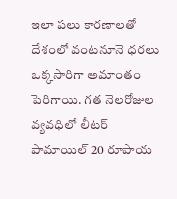ఇలా పలు కారణాలతో దేశంలో వంటనూనె ధరలు ఒక్కసారిగా అమాంతం పెరిగాయి. గత నెలరోజుల వ్యవధిలో లీటర్ పామాయిల్ 20 రూపాయ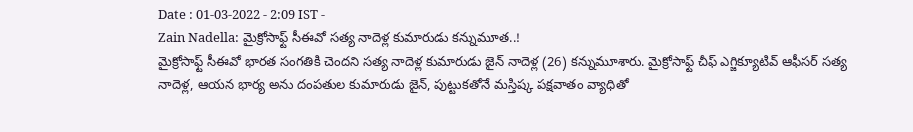Date : 01-03-2022 - 2:09 IST -
Zain Nadella: మైక్రోసాఫ్ట్ సీఈవో సత్య నాదెళ్ల కుమారుడు కన్నుమూత..!
మైక్రోసాఫ్ట్ సీఈవో భారత సంగతికి చెందని సత్య నాదెళ్ల కుమారుడు జైన్ నాదెళ్ల (26) కన్నుమూశారు. మైక్రోసాఫ్ట్ చీఫ్ ఎగ్జిక్యూటివ్ ఆఫీసర్ సత్య నాదెళ్ల, ఆయన భార్య అను దంపతుల కుమారుడు జైన్, పుట్టుకతోనే మస్తిష్క పక్షవాతం వ్యాధితో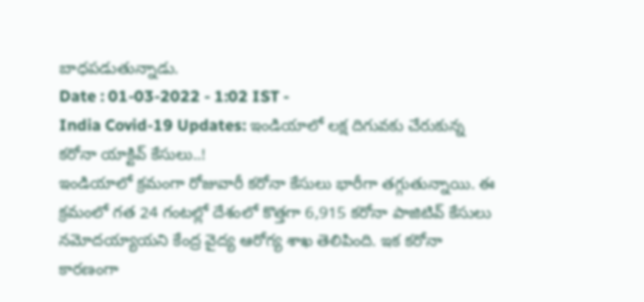బాధపడుతున్నాడు.
Date : 01-03-2022 - 1:02 IST -
India Covid-19 Updates: ఇండియాలో లక్ష దిగువకు చేరుకున్న కరోనా యాక్టివ్ కేసులు..!
ఇండియాలో క్రమంగా రోజువారీ కరోనా కేసులు భారీగా తగ్గుతున్నాయి. ఈ క్రమంలో గత 24 గంటల్లో దేశంలో కొత్తగా 6,915 కరోనా పాజిటివ్ కేసులు నమోదయ్యాయని కేంద్ర వైద్య ఆరోగ్య శాఖ తెలిపింది. ఇక కరోనా కారణంగా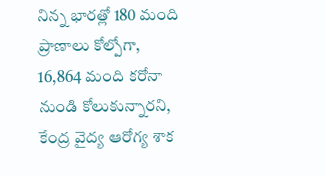నిన్న భారత్లో 180 మంది ప్రాణాలు కోల్పోగా, 16,864 మంది కరోనా నుండి కోలుకున్నారని, కేంద్ర వైద్య ఆరోగ్య శాక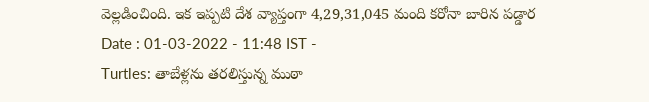వెల్లడించింది. ఇక ఇప్పటి దేశ వ్యాప్తంగా 4,29,31,045 మంది కరోనా బారిన పడ్డార
Date : 01-03-2022 - 11:48 IST -
Turtles: తాబేళ్లను తరలిస్తున్న ముఠా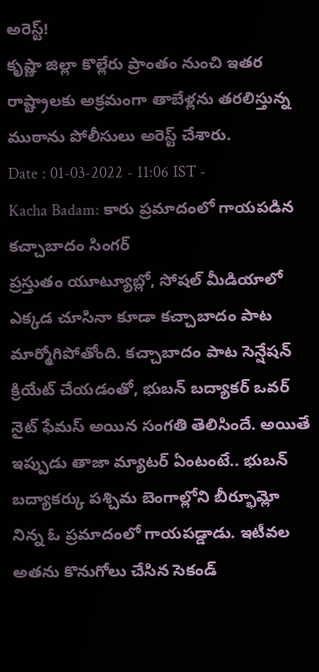అరెస్ట్!
కృష్ణా జిల్లా కొల్లేరు ప్రాంతం నుంచి ఇతర రాష్ట్రాలకు అక్రమంగా తాబేళ్లను తరలిస్తున్న ముఠాను పోలీసులు అరెస్ట్ చేశారు.
Date : 01-03-2022 - 11:06 IST -
Kacha Badam: కారు ప్రమాదంలో గాయపడిన కచ్చాబాదం సింగర్
ప్రస్తుతం యూట్యూబ్లో, సోషల్ మీడియాలో ఎక్కడ చూసినా కూడా కచ్చాబాదం పాట మార్మోగిపోతోంది. కచ్చాబాదం పాట సెన్షేషన్ క్రియేట్ చేయడంతో, భుబన్ బద్యాకర్ ఒవర్ నైట్ ఫేమస్ అయిన సంగతి తెలిసిందే. అయితే ఇప్పుడు తాజా మ్యాటర్ ఏంటంటే.. భుబన్ బద్యాకర్కు పశ్చిమ బెంగాల్లోని బీర్భూమ్లో నిన్న ఓ ప్రమాదంలో గాయపడ్డాడు. ఇటీవల అతను కొనుగోలు చేసిన సెకండ్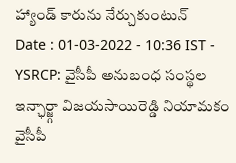హ్యాండ్ కారును నేర్చుకుంటున్
Date : 01-03-2022 - 10:36 IST -
YSRCP: వైసీపీ అనుబంధ సంస్థల ఇన్ఛార్జ్గా విజయసాయిరెడ్డి నియామకం
వైసీపీ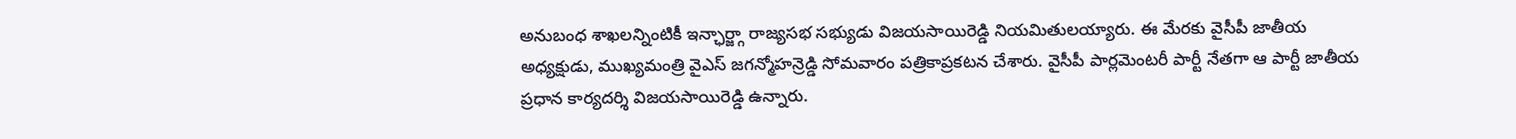అనుబంధ శాఖలన్నింటికీ ఇన్ఛార్జ్గా రాజ్యసభ సభ్యుడు విజయసాయిరెడ్డి నియమితులయ్యారు. ఈ మేరకు వైసీపీ జాతీయ అధ్యక్షుడు, ముఖ్యమంత్రి వైఎస్ జగన్మోహన్రెడ్డి సోమవారం పత్రికాప్రకటన చేశారు. వైసీపీ పార్లమెంటరీ పార్టీ నేతగా ఆ పార్టీ జాతీయ ప్రధాన కార్యదర్శి విజయసాయిరెడ్డి ఉన్నారు.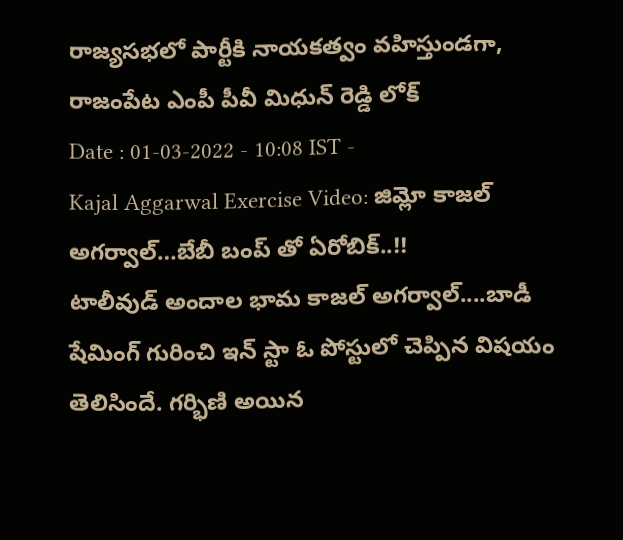రాజ్యసభలో పార్టీకి నాయకత్వం వహిస్తుండగా, రాజంపేట ఎంపీ పీవీ మిధున్ రెడ్డి లోక్
Date : 01-03-2022 - 10:08 IST -
Kajal Aggarwal Exercise Video: జిమ్లో కాజల్ అగర్వాల్…బేబీ బంప్ తో ఏరోబిక్..!!
టాలీవుడ్ అందాల భామ కాజల్ అగర్వాల్....బాడీ షేమింగ్ గురించి ఇన్ స్టా ఓ పోస్టులో చెప్పిన విషయం తెలిసిందే. గర్భిణి అయిన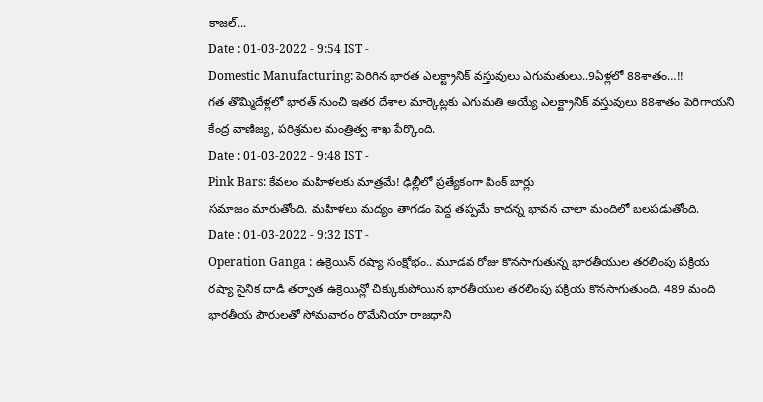కాజల్...
Date : 01-03-2022 - 9:54 IST -
Domestic Manufacturing: పెరిగిన భారత ఎలక్ట్రానిక్ వస్తువులు ఎగుమతులు..9ఏళ్లలో 88శాతం…!!
గత తొమ్మిదేళ్లలో భారత్ నుంచి ఇతర దేశాల మార్కెట్లకు ఎగుమతి అయ్యే ఎలక్ట్రానిక్ వస్తువులు 88శాతం పెరిగాయని కేంద్ర వాణిజ్య, పరిశ్రమల మంత్రిత్వ శాఖ పేర్కొంది.
Date : 01-03-2022 - 9:48 IST -
Pink Bars: కేవలం మహిళలకు మాత్రమే! ఢిల్లీలో ప్రత్యేకంగా పింక్ బార్లు
సమాజం మారుతోంది. మహిళలు మద్యం తాగడం పెద్ద తప్పమే కాదన్న భావన చాలా మందిలో బలపడుతోంది.
Date : 01-03-2022 - 9:32 IST -
Operation Ganga : ఉక్రెయిన్ రష్యా సంక్షోభం.. మూడవ రోజు కొనసాగుతున్న భారతీయుల తరలింపు పక్రియ
రష్యా సైనిక దాడి తర్వాత ఉక్రెయిన్లో చిక్కుకుపోయిన భారతీయుల తరలింపు పక్రియ కొనసాగుతుంది. 489 మంది భారతీయ పౌరులతో సోమవారం రొమేనియా రాజధాని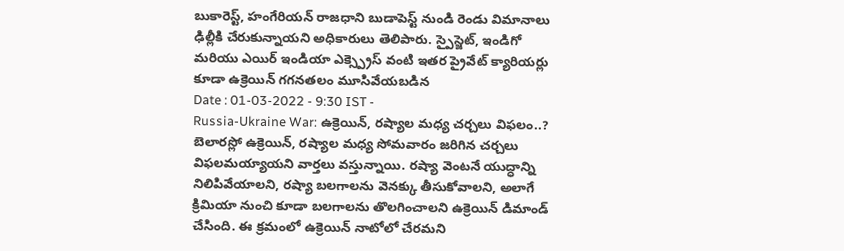బుకారెస్ట్, హంగేరియన్ రాజధాని బుడాపెస్ట్ నుండి రెండు విమానాలు ఢిల్లీకి చేరుకున్నాయని అధికారులు తెలిపారు. స్పైస్జెట్, ఇండిగో మరియు ఎయిర్ ఇండియా ఎక్స్ప్రెస్ వంటి ఇతర ప్రైవేట్ క్యారియర్లు కూడా ఉక్రెయిన్ గగనతలం మూసివేయబడిన
Date : 01-03-2022 - 9:30 IST -
Russia-Ukraine War: ఉక్రెయిన్, రష్యాల మధ్య చర్చలు విఫలం..?
బెలారస్లో ఉక్రెయిన్, రష్యాల మధ్య సోమవారం జరిగిన చర్చలు విఫలమయ్యాయని వార్తలు వస్తున్నాయి. రష్యా వెంటనే యుద్ధాన్ని నిలిపివేయాలని, రష్యా బలగాలను వెనక్కు తీసుకోవాలని, అలాగే క్రిమియా నుంచి కూడా బలగాలను తొలగించాలని ఉక్రెయిన్ డిమాండ్ చేసింది. ఈ క్రమంలో ఉక్రెయిన్ నాటోలో చేరమని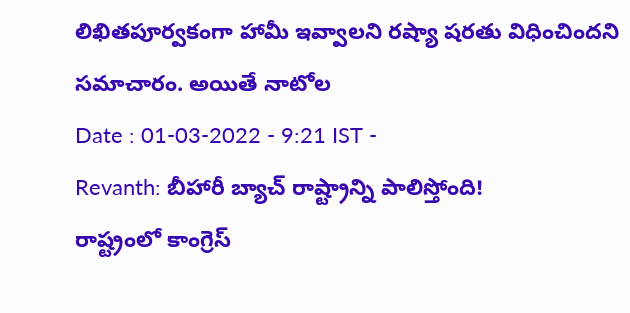లిఖితపూర్వకంగా హామీ ఇవ్వాలని రష్యా షరతు విధించిందని సమాచారం. అయితే నాటోల
Date : 01-03-2022 - 9:21 IST -
Revanth: బీహారీ బ్యాచ్ రాష్ట్రాన్ని పాలిస్తోంది!
రాష్ట్రంలో కాంగ్రెస్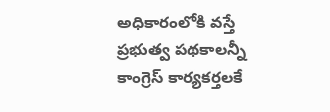అధికారంలోకి వస్తే ప్రభుత్వ పథకాలన్నీ కాంగ్రెస్ కార్యకర్తలకే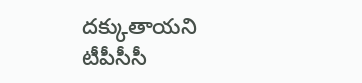దక్కుతాయని టీపీసీసీ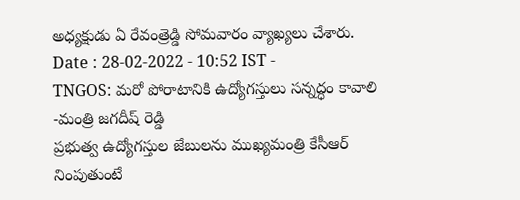అధ్యక్షుడు ఏ రేవంత్రెడ్డి సోమవారం వ్యాఖ్యలు చేశారు.
Date : 28-02-2022 - 10:52 IST -
TNGOS: మరో పోరాటానికి ఉద్యోగస్తులు సన్నద్ధం కావాలి -మంత్రి జగదీష్ రెడ్డి
ప్రభుత్వ ఉద్యోగస్తుల జేబులను ముఖ్యమంత్రి కేసీఆర్ నింపుతుంటే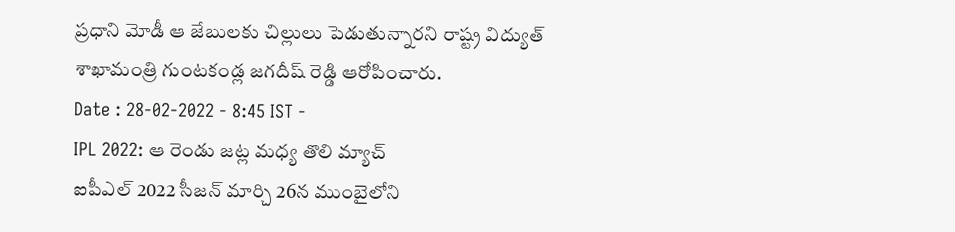ప్రధాని మోడీ ఆ జేబులకు చిల్లులు పెడుతున్నారని రాష్ట్ర విద్యుత్ శాఖామంత్రి గుంటకండ్ల జగదీష్ రెడ్డి ఆరోపించారు.
Date : 28-02-2022 - 8:45 IST -
IPL 2022: ఆ రెండు జట్ల మధ్య తొలి మ్యాచ్
ఐపీఎల్ 2022 సీజన్ మార్చి 26న ముంబైలోని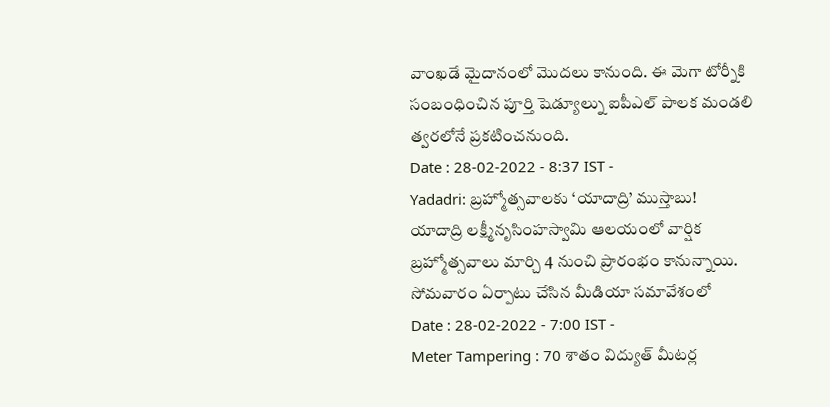వాంఖడే మైదానంలో మొదలు కానుంది. ఈ మెగా టోర్నీకి సంబంధించిన పూర్తి షెడ్యూల్ను ఐపీఎల్ పాలక మండలి త్వరలోనే ప్రకటించనుంది.
Date : 28-02-2022 - 8:37 IST -
Yadadri: బ్రహ్మోత్సవాలకు ‘యాదాద్రి’ ముస్తాబు!
యాదాద్రి లక్ష్మీనృసింహస్వామి ఆలయంలో వార్షిక బ్రహ్మోత్సవాలు మార్చి 4 నుంచి ప్రారంభం కానున్నాయి. సోమవారం ఏర్పాటు చేసిన మీడియా సమావేశంలో
Date : 28-02-2022 - 7:00 IST -
Meter Tampering : 70 శాతం విద్యుత్ మీటర్ల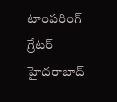టాంపరింగ్
గ్రేటర్ హైదరాబాద్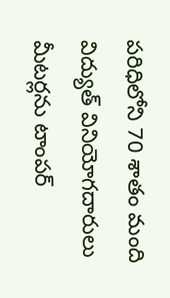పరిధిలోని 70 శాతం మంది విద్యుత్ వినియోగదారులు మీటర్లను టాంపర్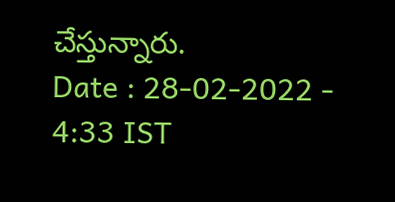చేస్తున్నారు.
Date : 28-02-2022 - 4:33 IST